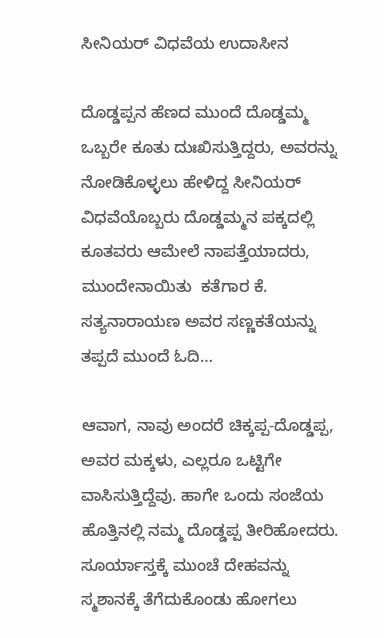ಸೀನಿಯರ್‌ ವಿಧವೆಯ ಉದಾಸೀನ

ದೊಡ್ಡಪ್ಪನ ಹೆಣದ ಮುಂದೆ ದೊಡ್ಡಮ್ಮ ಒಬ್ಬರೇ ಕೂತು ದುಃಖಿಸುತ್ತಿದ್ದರು, ಅವರನ್ನು ನೋಡಿಕೊಳ್ಳಲು ಹೇಳಿದ್ದ ಸೀನಿಯರ್ ವಿಧವೆಯೊಬ್ಬರು ದೊಡ್ಡಮ್ಮನ ಪಕ್ಕದಲ್ಲಿ ಕೂತವರು ಆಮೇಲೆ ನಾಪತ್ತೆಯಾದರು, ಮುಂದೇನಾಯಿತು  ಕತೆಗಾರ ಕೆ. ಸತ್ಯನಾರಾಯಣ ಅವರ ಸಣ್ಣಕತೆಯನ್ನು ತಪ್ಪದೆ ಮುಂದೆ ಓದಿ…

ಆವಾಗ, ನಾವು ಅಂದರೆ ಚಿಕ್ಕಪ್ಪ-ದೊಡ್ಡಪ್ಪ, ಅವರ ಮಕ್ಕಳು, ಎಲ್ಲರೂ ಒಟ್ಟಿಗೇ ವಾಸಿಸುತ್ತಿದ್ದೆವು. ಹಾಗೇ ಒಂದು ಸಂಜೆಯ ಹೊತ್ತಿನಲ್ಲಿ ನಮ್ಮ ದೊಡ್ಡಪ್ಪ ತೀರಿಹೋದರು. ಸೂರ್ಯಾಸ್ತಕ್ಕೆ ಮುಂಚೆ ದೇಹವನ್ನು ಸ್ಮಶಾನಕ್ಕೆ ತೆಗೆದುಕೊಂಡು ಹೋಗಲು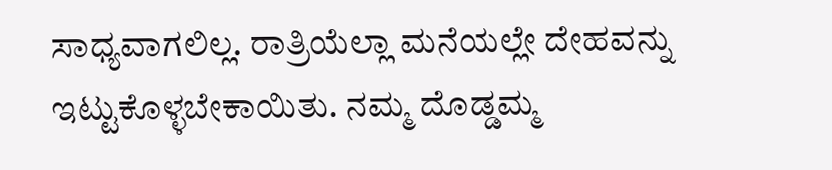ಸಾಧ್ಯವಾಗಲಿಲ್ಲ. ರಾತ್ರಿಯೆಲ್ಲಾ ಮನೆಯಲ್ಲೇ ದೇಹವನ್ನು ಇಟ್ಟುಕೊಳ್ಳಬೇಕಾಯಿತು. ನಮ್ಮ ದೊಡ್ಡಮ್ಮ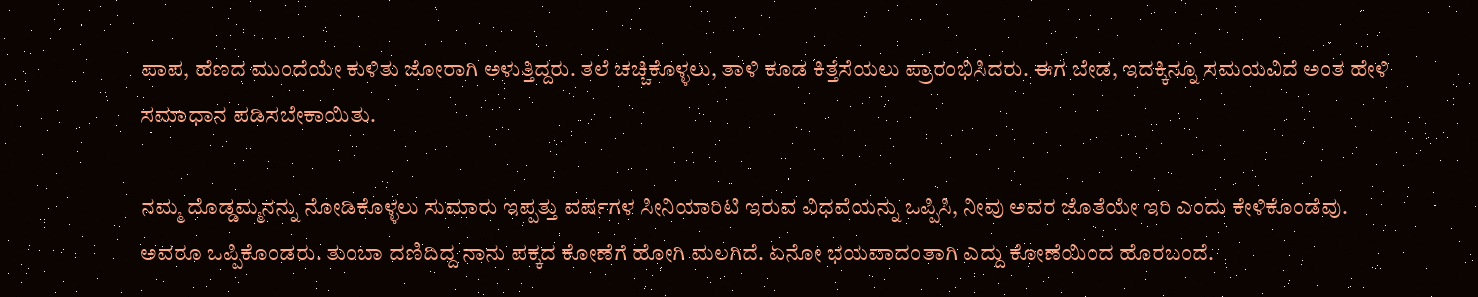ಪಾಪ, ಹೆಣದ ಮುಂದೆಯೇ ಕುಳಿತು ಜೋರಾಗಿ ಅಳುತ್ತಿದ್ದರು. ತಲೆ ಚಚ್ಚಿಕೊಳ್ಳಲು, ತಾಳಿ ಕೂಡ ಕಿತ್ತೆಸೆಯಲು ಪ್ರಾರಂಭಿಸಿದರು. ಈಗ ಬೇಡ, ಇದಕ್ಕಿನ್ನೂ ಸಮಯವಿದೆ ಅಂತ ಹೇಳಿ ಸಮಾಧಾನ ಪಡಿಸಬೇಕಾಯಿತು.

ನಮ್ಮ ದೊಡ್ಡಮ್ಮನನ್ನು ನೋಡಿಕೊಳ್ಳಲು ಸುಮಾರು ಇಪ್ಪತ್ತು ವರ್ಷಗಳ ಸೀನಿಯಾರಿಟಿ ಇರುವ ವಿಧವೆಯನ್ನು ಒಪ್ಪಿಸಿ, ನೀವು ಅವರ ಜೊತೆಯೇ ಇರಿ ಎಂದು ಕೇಳಿಕೊಂಡೆವು. ಅವರೂ ಒಪ್ಪಿಕೊಂಡರು. ತುಂಬಾ ದಣಿದಿದ್ದ ನಾನು ಪಕ್ಕದ ಕೋಣೆಗೆ ಹೋಗಿ ಮಲಗಿದೆ. ಏನೋ ಭಯವಾದಂತಾಗಿ ಎದ್ದು ಕೋಣೆಯಿಂದ ಹೊರಬಂದೆ.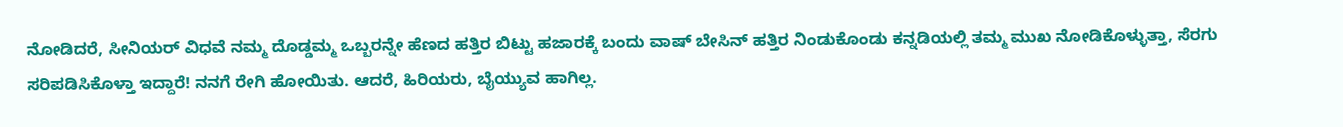ನೋಡಿದರೆ, ಸೀನಿಯರ್‌ ವಿಧವೆ ನಮ್ಮ ದೊಡ್ಡಮ್ಮ ಒಬ್ಬರನ್ನೇ ಹೆಣದ ಹತ್ತಿರ ಬಿಟ್ಟು ಹಜಾರಕ್ಕೆ ಬಂದು ವಾಷ್‌ ಬೇಸಿನ್‌ ಹತ್ತಿರ ನಿಂಡುಕೊಂಡು ಕನ್ನಡಿಯಲ್ಲಿ ತಮ್ಮ ಮುಖ ನೋಡಿಕೊಳ್ಳುತ್ತಾ, ಸೆರಗು ಸರಿಪಡಿಸಿಕೊಳ್ತಾ ಇದ್ದಾರೆ! ನನಗೆ ರೇಗಿ ಹೋಯಿತು. ಆದರೆ, ಹಿರಿಯರು, ಬೈಯ್ಯುವ ಹಾಗಿಲ್ಲ.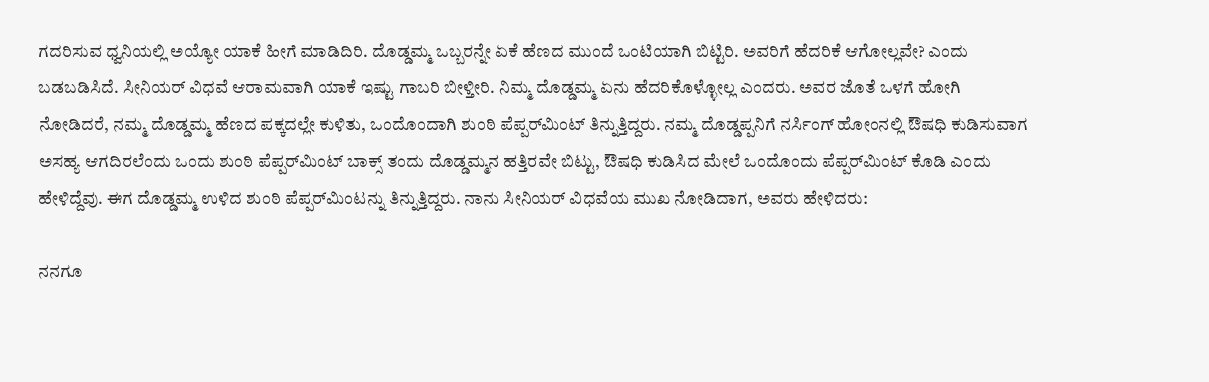ಗದರಿಸುವ ಧ್ವನಿಯಲ್ಲಿ ಅಯ್ಯೋ ಯಾಕೆ ಹೀಗೆ ಮಾಡಿದಿರಿ. ದೊಡ್ಡಮ್ಮ ಒಬ್ಬರನ್ನೇ ಏಕೆ ಹೆಣದ ಮುಂದೆ ಒಂಟಿಯಾಗಿ ಬಿಟ್ಟಿರಿ. ಅವರಿಗೆ ಹೆದರಿಕೆ ಆಗೋಲ್ಲವೇ? ಎಂದು ಬಡಬಡಿಸಿದೆ. ಸೀನಿಯರ್‌ ವಿಧವೆ ಆರಾಮವಾಗಿ ಯಾಕೆ ಇಷ್ಟು ಗಾಬರಿ ಬೀಳ್ತೀರಿ. ನಿಮ್ಮ ದೊಡ್ಡಮ್ಮ ಏನು ಹೆದರಿಕೊಳ್ಳೋಲ್ಲ ಎಂದರು. ಅವರ ಜೊತೆ ಒಳಗೆ ಹೋಗಿ ನೋಡಿದರೆ, ನಮ್ಮ ದೊಡ್ಡಮ್ಮ ಹೆಣದ ಪಕ್ಕದಲ್ಲೇ ಕುಳಿತು, ಒಂದೊಂದಾಗಿ ಶುಂಠಿ ಪೆಪ್ಪರ್‌ಮಿಂಟ್‌ ತಿನ್ನುತ್ತಿದ್ದರು. ನಮ್ಮ ದೊಡ್ಡಪ್ಪನಿಗೆ ನರ್ಸಿಂಗ್‌ ಹೋಂನಲ್ಲಿ ಔಷಧಿ ಕುಡಿಸುವಾಗ ಅಸಹ್ಯ ಆಗದಿರಲೆಂದು ಒಂದು ಶುಂಠಿ ಪೆಪ್ಪರ್‌ಮಿಂಟ್‌ ಬಾಕ್ಸ್‌ ತಂದು ದೊಡ್ಡಮ್ಮನ ಹತ್ತಿರವೇ ಬಿಟ್ಟು, ಔಷಧಿ ಕುಡಿಸಿದ ಮೇಲೆ ಒಂದೊಂದು ಪೆಪ್ಪರ್‌ಮಿಂಟ್‌ ಕೊಡಿ ಎಂದು ಹೇಳಿದ್ದೆವು. ಈಗ ದೊಡ್ಡಮ್ಮ ಉಳಿದ ಶುಂಠಿ ಪೆಪ್ಪರ್‌ಮಿಂಟನ್ನು ತಿನ್ನುತ್ತಿದ್ದರು. ನಾನು ಸೀನಿಯರ್‌ ವಿಧವೆಯ ಮುಖ ನೋಡಿದಾಗ, ಅವರು ಹೇಳಿದರು:

ನನಗೂ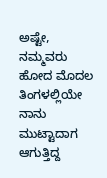ಅಷ್ಟೇ, ನಮ್ಮವರು ಹೋದ ಮೊದಲ ತಿಂಗಳಲ್ಲಿಯೇ ನಾನು ಮುಟ್ಟಾದಾಗ ಆಗುತ್ತಿದ್ದ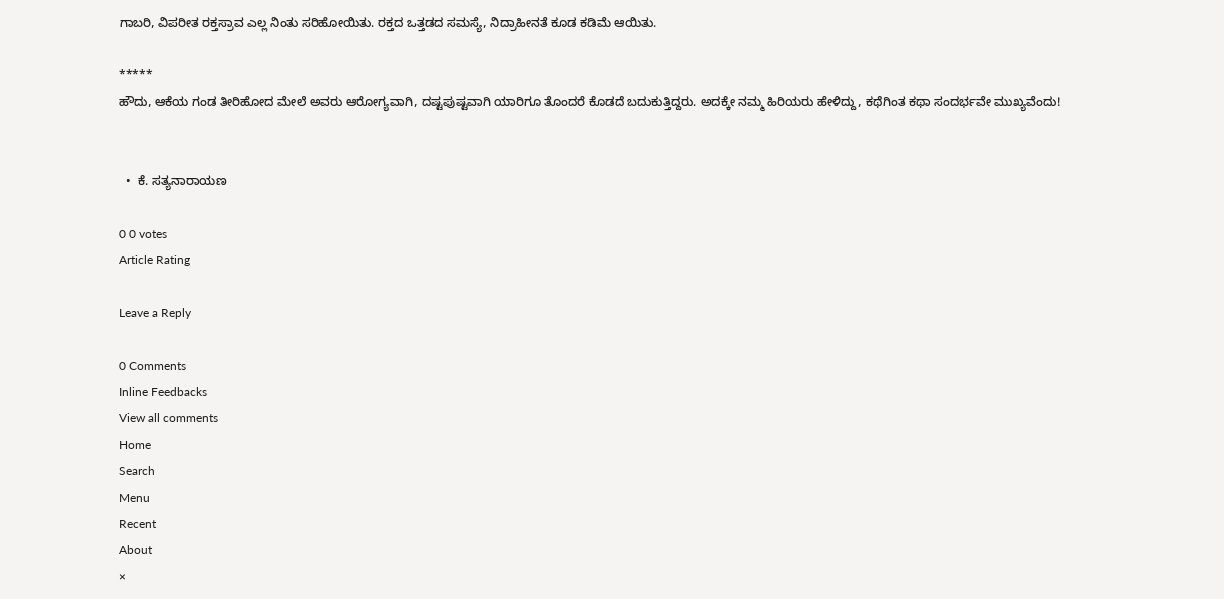ಗಾಬರಿ, ವಿಪರೀತ ರಕ್ತಸ್ರಾವ ಎಲ್ಲ ನಿಂತು ಸರಿಹೋಯಿತು. ರಕ್ತದ ಒತ್ತಡದ ಸಮಸ್ಯೆ, ನಿದ್ರಾಹೀನತೆ ಕೂಡ ಕಡಿಮೆ ಆಯಿತು.

*****
ಹೌದು, ಆಕೆಯ ಗಂಡ ತೀರಿಹೋದ ಮೇಲೆ ಅವರು ಆರೋಗ್ಯವಾಗಿ, ದಷ್ಟಪುಷ್ಟವಾಗಿ ಯಾರಿಗೂ ತೊಂದರೆ ಕೊಡದೆ ಬದುಕುತ್ತಿದ್ದರು. ಅದಕ್ಕೇ ನಮ್ಮ ಹಿರಿಯರು ಹೇಳಿದ್ದು, ಕಥೆಗಿಂತ ಕಥಾ ಸಂದರ್ಭವೇ ಮುಖ್ಯವೆಂದು!


  •  ಕೆ. ಸತ್ಯನಾರಾಯಣ

0 0 votes
Article Rating

Leave a Reply

0 Comments
Inline Feedbacks
View all comments
Home
Search
Menu
Recent
About
×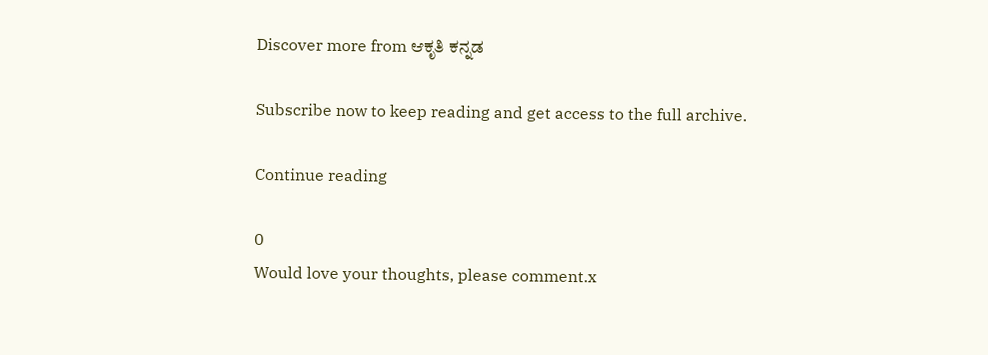Discover more from ಆಕೃತಿ ಕನ್ನಡ

Subscribe now to keep reading and get access to the full archive.

Continue reading

0
Would love your thoughts, please comment.x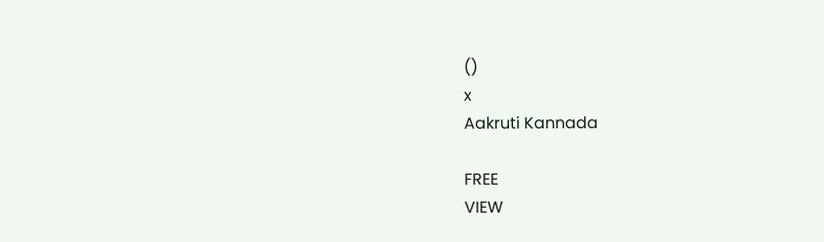()
x
Aakruti Kannada

FREE
VIEW